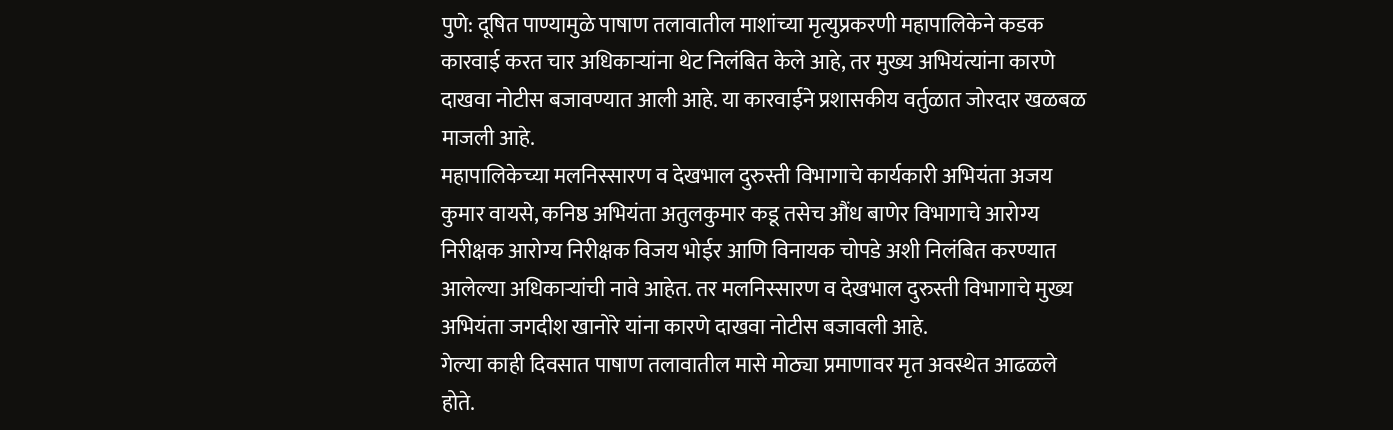पुणे: दूषित पाण्यामुळे पाषाण तलावातील माशांच्या मृत्युप्रकरणी महापालिकेने कडक कारवाई करत चार अधिकाऱ्यांना थेट निलंबित केले आहे, तर मुख्य अभियंत्यांना कारणे दाखवा नोटीस बजावण्यात आली आहे. या कारवाईने प्रशासकीय वर्तुळात जोरदार खळबळ माजली आहे.
महापालिकेच्या मलनिस्सारण व देखभाल दुरुस्ती विभागाचे कार्यकारी अभियंता अजय कुमार वायसे, कनिष्ठ अभियंता अतुलकुमार कडू तसेच औंध बाणेर विभागाचे आरोग्य निरीक्षक आरोग्य निरीक्षक विजय भोईर आणि विनायक चोपडे अशी निलंबित करण्यात आलेल्या अधिकाऱ्यांची नावे आहेत. तर मलनिस्सारण व देखभाल दुरुस्ती विभागाचे मुख्य अभियंता जगदीश खानोरे यांना कारणे दाखवा नोटीस बजावली आहे.
गेल्या काही दिवसात पाषाण तलावातील मासे मोठ्या प्रमाणावर मृत अवस्थेत आढळले होते.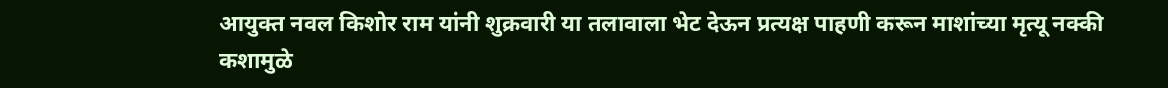आयुक्त नवल किशोर राम यांनी शुक्रवारी या तलावाला भेट देऊन प्रत्यक्ष पाहणी करून माशांच्या मृत्यू नक्की कशामुळे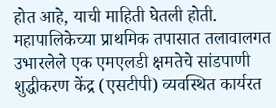होत आहे, याची माहिती घेतली होती. महापालिकेच्या प्राथमिक तपासात तलावालगत उभारलेले एक एमएलडी क्षमतेचे सांडपाणी शुद्धीकरण केंद्र (एसटीपी) व्यवस्थित कार्यरत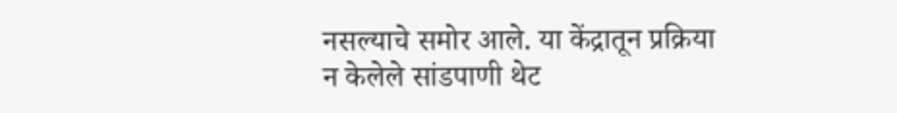नसल्याचे समोर आले. या केंद्रातून प्रक्रिया न केलेले सांडपाणी थेट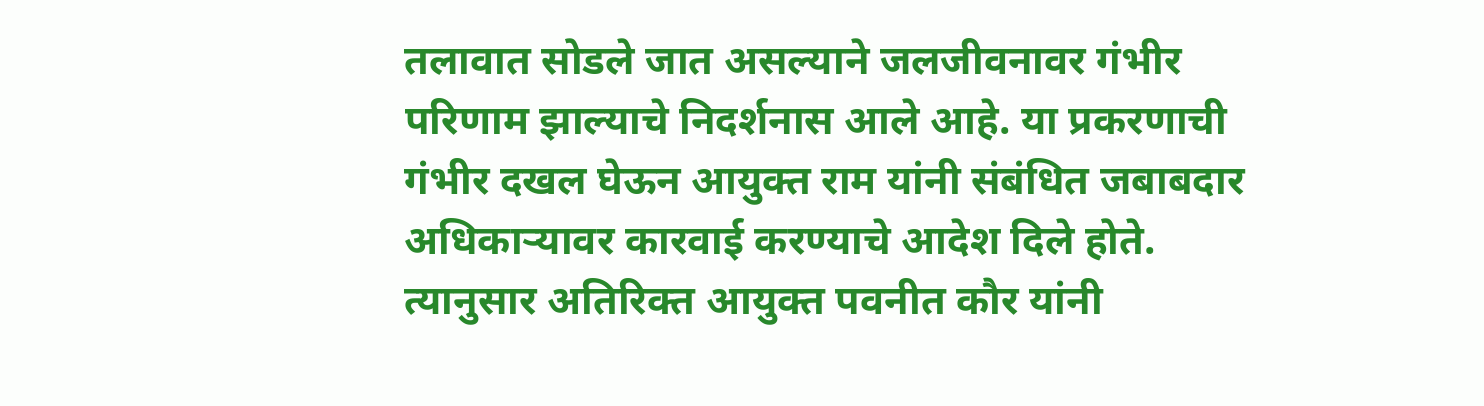तलावात सोडले जात असल्याने जलजीवनावर गंभीर परिणाम झाल्याचे निदर्शनास आले आहे. या प्रकरणाची गंभीर दखल घेऊन आयुक्त राम यांनी संबंधित जबाबदार अधिकाऱ्यावर कारवाई करण्याचे आदेश दिले होते. त्यानुसार अतिरिक्त आयुक्त पवनीत कौर यांनी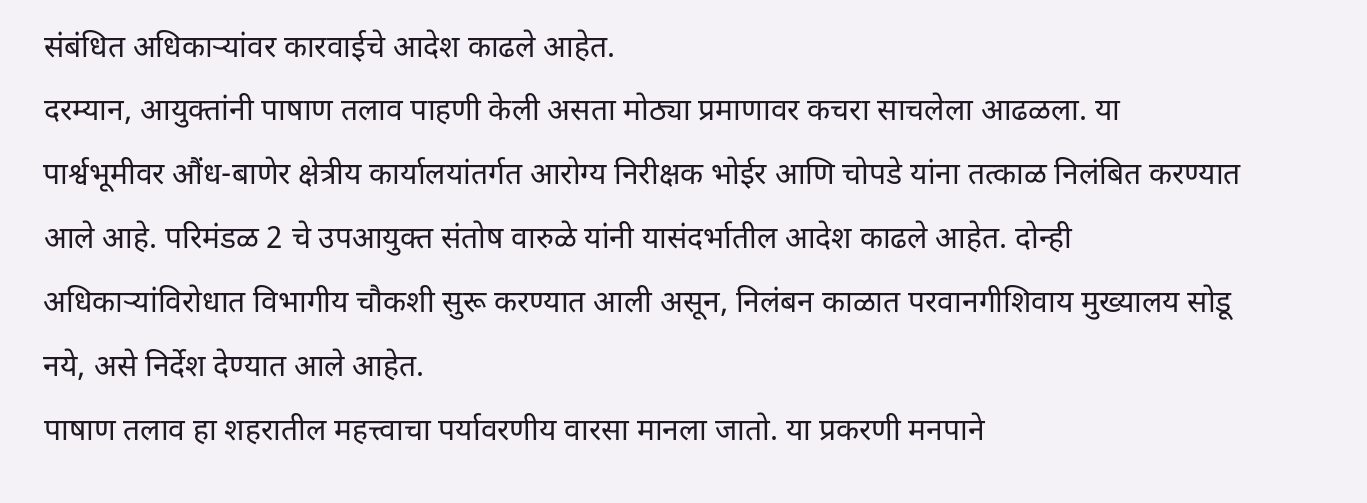संबंधित अधिकाऱ्यांवर कारवाईचे आदेश काढले आहेत.
दरम्यान, आयुक्तांनी पाषाण तलाव पाहणी केली असता मोठ्या प्रमाणावर कचरा साचलेला आढळला. या पार्श्वभूमीवर औंध-बाणेर क्षेत्रीय कार्यालयांतर्गत आरोग्य निरीक्षक भोईर आणि चोपडे यांना तत्काळ निलंबित करण्यात आले आहे. परिमंडळ 2 चे उपआयुक्त संतोष वारुळे यांनी यासंदर्भातील आदेश काढले आहेत. दोन्ही अधिकाऱ्यांविरोधात विभागीय चौकशी सुरू करण्यात आली असून, निलंबन काळात परवानगीशिवाय मुख्यालय सोडू नये, असे निर्देश देण्यात आले आहेत.
पाषाण तलाव हा शहरातील महत्त्वाचा पर्यावरणीय वारसा मानला जातो. या प्रकरणी मनपाने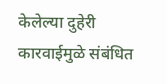केलेल्या दुहेरी कारवाईमुळे संबंधित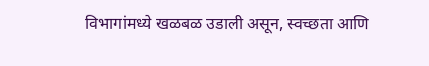विभागांमध्ये खळबळ उडाली असून, स्वच्छता आणि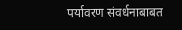पर्यावरण संवर्धनाबाबत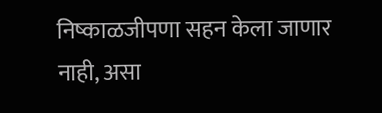निष्काळजीपणा सहन केला जाणार नाही, असा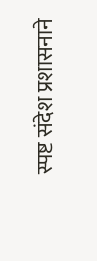स्पष्ट संदेश प्रशासनाने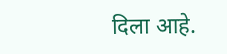दिला आहे.